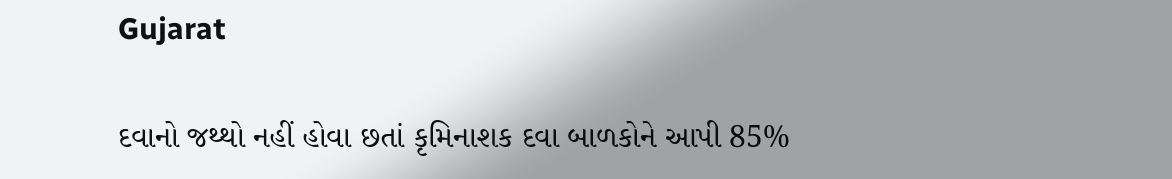Gujarat

દવાનો જથ્થો નહીં હોવા છતાં કૃમિનાશક દવા બાળકોને આપી 85%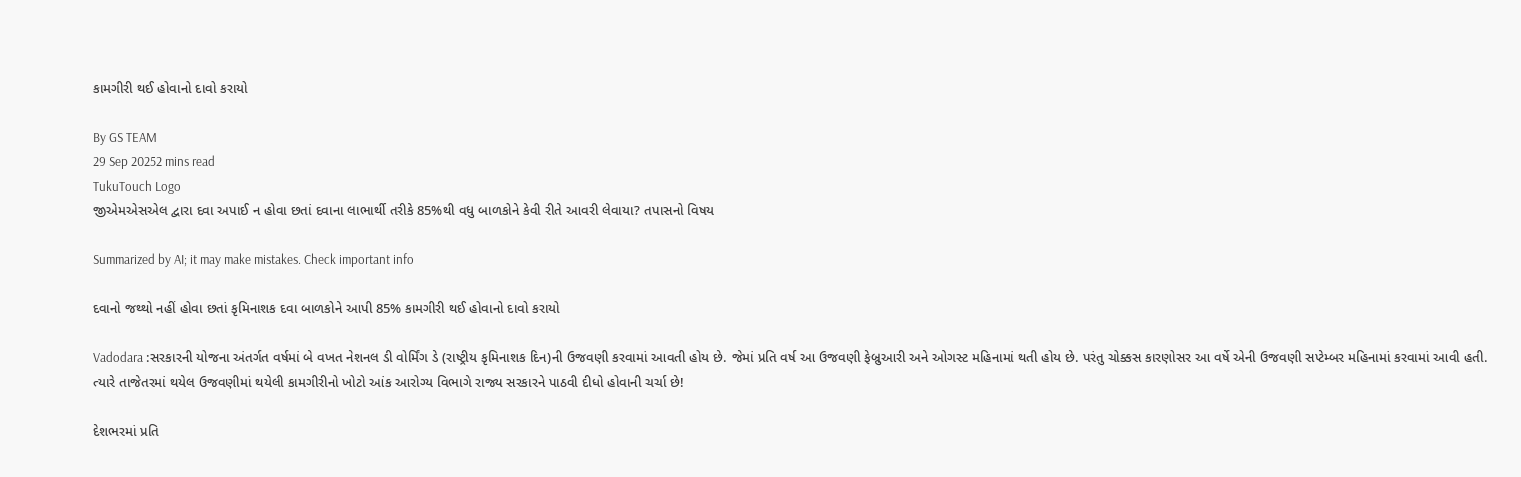કામગીરી થઈ હોવાનો દાવો કરાયો

By GS TEAM
29 Sep 20252 mins read
TukuTouch Logo
જીએમએસએલ દ્વારા દવા અપાઈ ન હોવા છતાં દવાના લાભાર્થી તરીકે 85%થી વધુ બાળકોને કેવી રીતે આવરી લેવાયા? તપાસનો વિષય

Summarized by AI; it may make mistakes. Check important info

દવાનો જથ્થો નહીં હોવા છતાં કૃમિનાશક દવા બાળકોને આપી 85% કામગીરી થઈ હોવાનો દાવો કરાયો

Vadodara :સરકારની યોજના અંતર્ગત વર્ષમાં બે વખત નેશનલ ડી વોર્મિંગ ડે (રાષ્ટ્રીય કૃમિનાશક દિન)ની ઉજવણી કરવામાં આવતી હોય છે. જેમાં પ્રતિ વર્ષ આ ઉજવણી ફેબ્રુઆરી અને ઓગસ્ટ મહિનામાં થતી હોય છે. પરંતુ ચોક્કસ કારણોસર આ વર્ષે એની ઉજવણી સપ્ટેમ્બર મહિનામાં કરવામાં આવી હતી. ત્યારે તાજેતરમાં થયેલ ઉજવણીમાં થયેલી કામગીરીનો ખોટો આંક આરોગ્ય વિભાગે રાજ્ય સરકારને પાઠવી દીધો હોવાની ચર્ચા છે!

દેશભરમાં પ્રતિ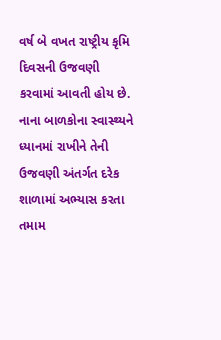વર્ષ બે વખત રાષ્ટ્રીય કૃમિ દિવસની ઉજવણી કરવામાં આવતી હોય છે. નાના બાળકોના સ્વાસ્થ્યને ધ્યાનમાં રાખીને તેની ઉજવણી અંતર્ગત દરેક શાળામાં અભ્યાસ કરતા તમામ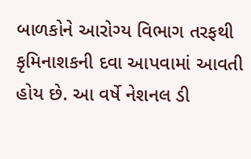બાળકોને આરોગ્ય વિભાગ તરફથી કૃમિનાશકની દવા આપવામાં આવતી હોય છે. આ વર્ષે નેશનલ ડી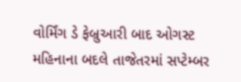વોર્મિંગ ડે ફેબ્રુઆરી બાદ ઓગસ્ટ મહિનાના બદલે તાજેતરમાં સપ્ટેમ્બર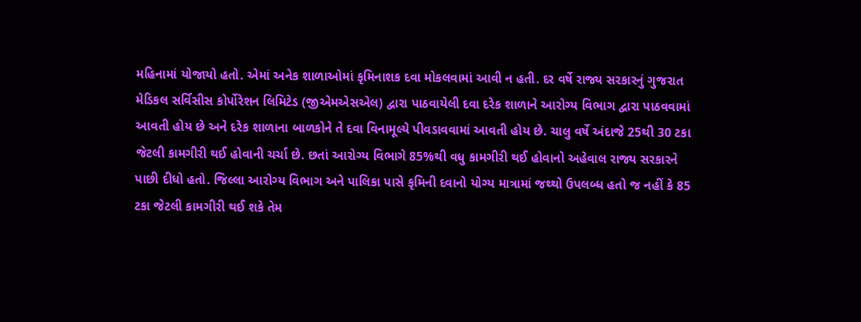મહિનામાં યોજાયો હતો. એમાં અનેક શાળાઓમાં કૃમિનાશક દવા મોકલવામાં આવી ન હતી. દર વર્ષે રાજ્ય સરકારનું ગુજરાત મેડિકલ સર્વિસીસ કોર્પોરેશન લિમિટેડ (જીએમએસએલ) દ્વારા પાઠવાયેલી દવા દરેક શાળાને આરોગ્ય વિભાગ દ્વારા પાઠવવામાં આવતી હોય છે અને દરેક શાળાના બાળકોને તે દવા વિનામૂલ્યે પીવડાવવામાં આવતી હોય છે. ચાલુ વર્ષે અંદાજે 25થી 30 ટકા જેટલી કામગીરી થઈ હોવાની ચર્ચા છે. છતાં આરોગ્ય વિભાગે 85%થી વધુ કામગીરી થઈ હોવાનો અહેવાલ રાજ્ય સરકારને પાછી દીધો હતો. જિલ્લા આરોગ્ય વિભાગ અને પાલિકા પાસે કૃમિની દવાનો યોગ્ય માત્રામાં જથ્થો ઉપલબ્ધ હતો જ નહીં કે 85 ટકા જેટલી કામગીરી થઈ શકે તેમ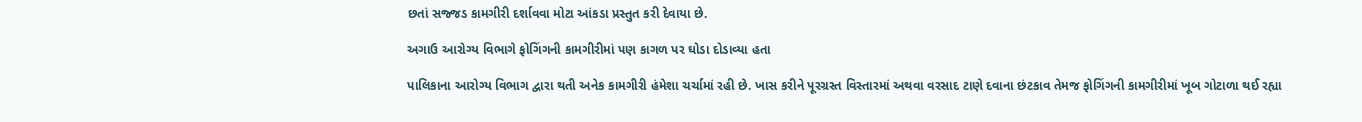છતાં સજ્જડ કામગીરી દર્શાવવા મોટા આંકડા પ્રસ્તુત કરી દેવાયા છે.

અગાઉ આરોગ્ય વિભાગે ફોગિંગની કામગીરીમાં પણ કાગળ પર ઘોડા દોડાવ્યા હતા

પાલિકાના આરોગ્ય વિભાગ દ્વારા થતી અનેક કામગીરી હંમેશા ચર્ચામાં રહી છે. ખાસ કરીને પૂરગ્રસ્ત વિસ્તારમાં અથવા વરસાદ ટાણે દવાના છંટકાવ તેમજ ફોગિંગની કામગીરીમાં ખૂબ ગોટાળા થઈ રહ્યા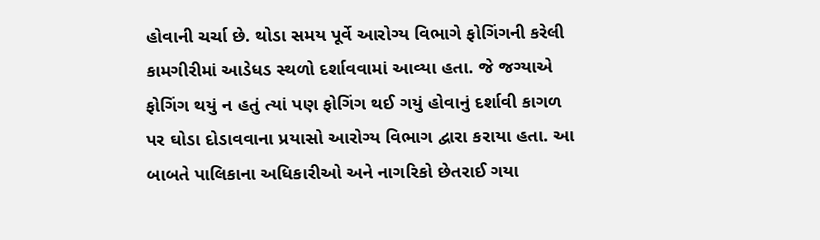હોવાની ચર્ચા છે. થોડા સમય પૂર્વે આરોગ્ય વિભાગે ફોગિંગની કરેલી કામગીરીમાં આડેધડ સ્થળો દર્શાવવામાં આવ્યા હતા. જે જગ્યાએ ફોગિંગ થયું ન હતું ત્યાં પણ ફોગિંગ થઈ ગયું હોવાનું દર્શાવી કાગળ પર ઘોડા દોડાવવાના પ્રયાસો આરોગ્ય વિભાગ દ્વારા કરાયા હતા. આ બાબતે પાલિકાના અધિકારીઓ અને નાગરિકો છેતરાઈ ગયા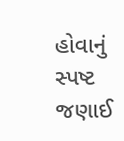હોવાનું સ્પષ્ટ જણાઈ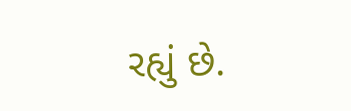રહ્યું છે.